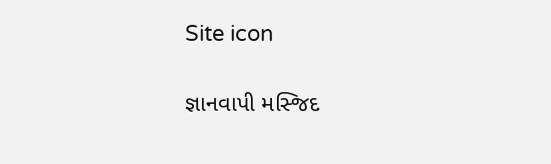Site icon

જ્ઞાનવાપી મસ્જિદ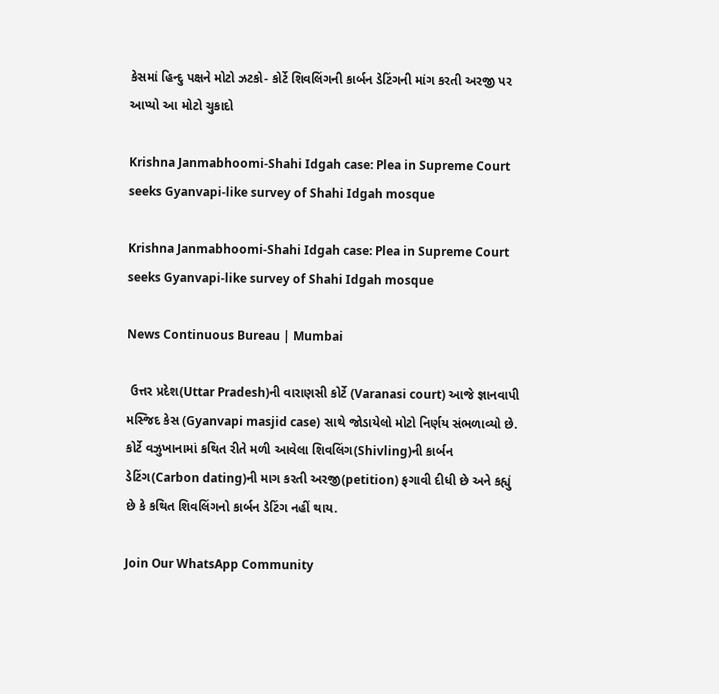કેસમાં હિન્દુ પક્ષને મોટો ઝટકો- કોર્ટે શિવલિંગની કાર્બન ડેટિંગની માંગ કરતી અરજી પર આપ્યો આ મોટો ચુકાદો

Krishna Janmabhoomi-Shahi Idgah case: Plea in Supreme Court seeks Gyanvapi-like survey of Shahi Idgah mosque

Krishna Janmabhoomi-Shahi Idgah case: Plea in Supreme Court seeks Gyanvapi-like survey of Shahi Idgah mosque

News Continuous Bureau | Mumbai

 ઉત્તર પ્રદેશ(Uttar Pradesh)ની વારાણસી કોર્ટે (Varanasi court) આજે જ્ઞાનવાપી મસ્જિદ કેસ (Gyanvapi masjid case) સાથે જોડાયેલો મોટો નિર્ણય સંભળાવ્યો છે. કોર્ટે વઝુખાનામાં કથિત રીતે મળી આવેલા શિવલિંગ(Shivling)ની કાર્બન ડેટિંગ(Carbon dating)ની માગ કરતી અરજી(petition) ફગાવી દીધી છે અને કહ્યું છે કે કથિત શિવલિંગનો કાર્બન ડેટિંગ નહીં થાય.

Join Our WhatsApp Community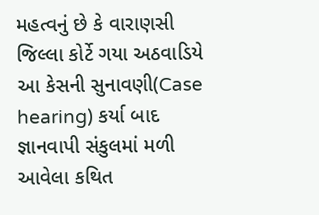મહત્વનું છે કે વારાણસી જિલ્લા કોર્ટે ગયા અઠવાડિયે આ કેસની સુનાવણી(Case hearing) કર્યા બાદ જ્ઞાનવાપી સંકુલમાં મળી આવેલા કથિત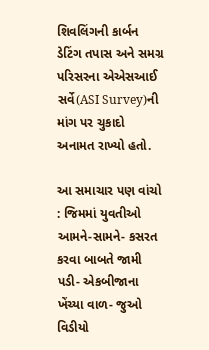શિવલિંગની કાર્બન ડેટિંગ તપાસ અને સમગ્ર પરિસરના એએસઆઈ સર્વે(ASI Survey)ની માંગ પર ચુકાદો અનામત રાખ્યો હતો.

આ સમાચાર પણ વાંચો : જિમમાં યુવતીઓ આમને-સામને- કસરત કરવા બાબતે જામી પડી- એકબીજાના ખેંચ્યા વાળ- જુઓ વિડીયો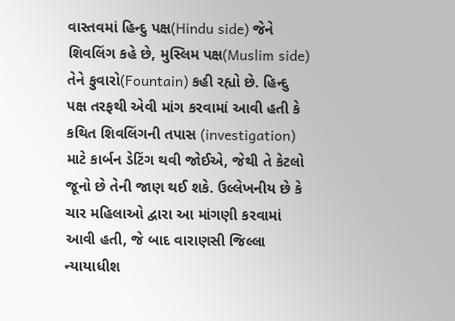વાસ્તવમાં હિન્દુ પક્ષ(Hindu side) જેને શિવલિંગ કહે છે, મુસ્લિમ પક્ષ(Muslim side) તેને ફુવારો(Fountain) કહી રહ્યો છે. હિન્દુ પક્ષ તરફથી એવી માંગ કરવામાં આવી હતી કે કથિત શિવલિંગની તપાસ (investigation) માટે કાર્બન ડેટિંગ થવી જોઈએ, જેથી તે કેટલો જૂનો છે તેની જાણ થઈ શકે. ઉલ્લેખનીય છે કે ચાર મહિલાઓ દ્વારા આ માંગણી કરવામાં આવી હતી, જે બાદ વારાણસી જિલ્લા ન્યાયાધીશ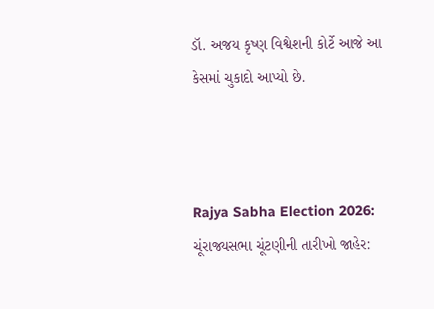ડૉ. અજય કૃષ્ણ વિશ્વેશની કોર્ટે આજે આ કેસમાં ચુકાદો આપ્યો છે.



Rajya Sabha Election 2026: ચૂંરાજ્યસભા ચૂંટણીની તારીખો જાહેર: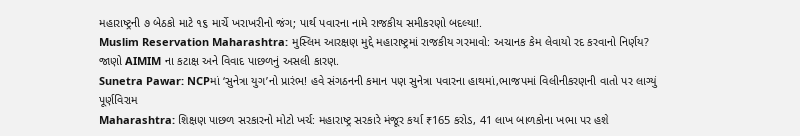મહારાષ્ટ્રની ૭ બેઠકો માટે ૧૬ માર્ચે ખરાખરીનો જંગ; પાર્થ પવારના નામે રાજકીય સમીકરણો બદલ્યા!.
Muslim Reservation Maharashtra: મુસ્લિમ આરક્ષણ મુદ્દે મહારાષ્ટ્રમાં રાજકીય ગરમાવો: અચાનક કેમ લેવાયો રદ કરવાનો નિર્ણય? જાણો AIMIM ના કટાક્ષ અને વિવાદ પાછળનું અસલી કારણ.
Sunetra Pawar: NCPમાં ‘સુનેત્રા યુગ’નો પ્રારંભ! હવે સંગઠનની કમાન પણ સુનેત્રા પવારના હાથમાં,ભાજપમાં વિલીનીકરણની વાતો પર લાગ્યું પૂર્ણવિરામ
Maharashtra: શિક્ષણ પાછળ સરકારનો મોટો ખર્ચ: મહારાષ્ટ્ર સરકારે મંજૂર કર્યા ₹165 કરોડ, 41 લાખ બાળકોના ખભા પર હશે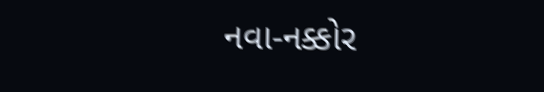નવા-નક્કોર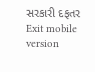સરકારી દફતર
Exit mobile version